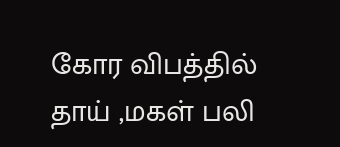கோர விபத்தில் தாய் ,மகள் பலி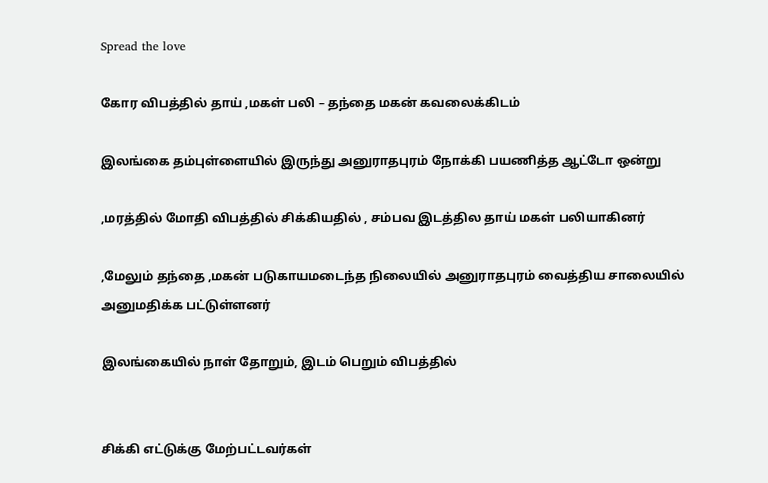Spread the love

கோர விபத்தில் தாய் ,மகள் பலி – தந்தை மகன் கவலைக்கிடம்

இலங்கை தம்புள்ளையில் இருந்து அனுராதபுரம் நோக்கி பயணித்த ஆட்டோ ஒன்று

,மரத்தில் மோதி விபத்தில் சிக்கியதில் , சம்பவ இடத்தில தாய் மகள் பலியாகினர்

,மேலும் தந்தை ,மகன் படுகாயமடைந்த நிலையில் அனுராதபுரம் வைத்திய சாலையில் அனுமதிக்க பட்டுள்ளனர்

இலங்கையில் நாள் தோறும், இடம் பெறும் விபத்தில்


சிக்கி எட்டுக்கு மேற்பட்டவர்கள்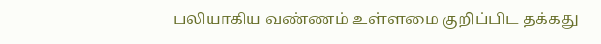பலியாகிய வண்ணம் உள்ளமை குறிப்பிட தக்கது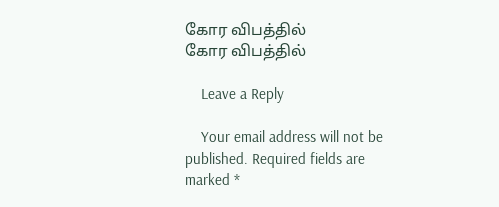கோர விபத்தில்
கோர விபத்தில்

    Leave a Reply

    Your email address will not be published. Required fields are marked *